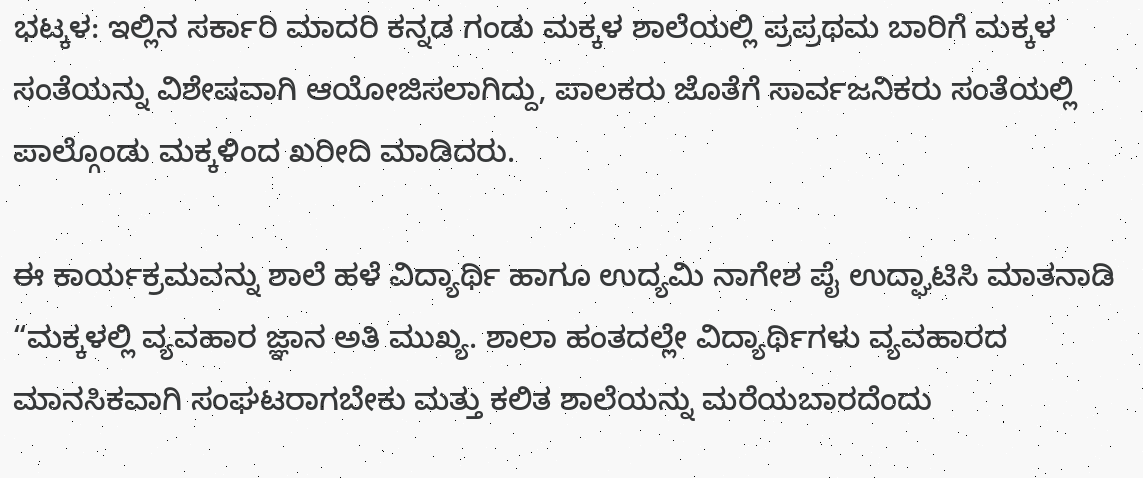ಭಟ್ಕಳ: ಇಲ್ಲಿನ ಸರ್ಕಾರಿ ಮಾದರಿ ಕನ್ನಡ ಗಂಡು ಮಕ್ಕಳ ಶಾಲೆಯಲ್ಲಿ ಪ್ರಪ್ರಥಮ ಬಾರಿಗೆ ಮಕ್ಕಳ ಸಂತೆಯನ್ನು ವಿಶೇಷವಾಗಿ ಆಯೋಜಿಸಲಾಗಿದ್ದು, ಪಾಲಕರು ಜೊತೆಗೆ ಸಾರ್ವಜನಿಕರು ಸಂತೆಯಲ್ಲಿ ಪಾಲ್ಗೊಂಡು ಮಕ್ಕಳಿಂದ ಖರೀದಿ ಮಾಡಿದರು.

ಈ ಕಾರ್ಯಕ್ರಮವನ್ನು ಶಾಲೆ ಹಳೆ ವಿದ್ಯಾರ್ಥಿ ಹಾಗೂ ಉದ್ಯಮಿ ನಾಗೇಶ ಪೈ ಉದ್ಘಾಟಿಸಿ ಮಾತನಾಡಿ “ಮಕ್ಕಳಲ್ಲಿ ವ್ಯವಹಾರ ಜ್ಞಾನ ಅತಿ ಮುಖ್ಯ. ಶಾಲಾ ಹಂತದಲ್ಲೇ ವಿದ್ಯಾರ್ಥಿಗಳು ವ್ಯವಹಾರದ ಮಾನಸಿಕವಾಗಿ ಸಂಘಟರಾಗಬೇಕು ಮತ್ತು ಕಲಿತ ಶಾಲೆಯನ್ನು ಮರೆಯಬಾರದೆಂದು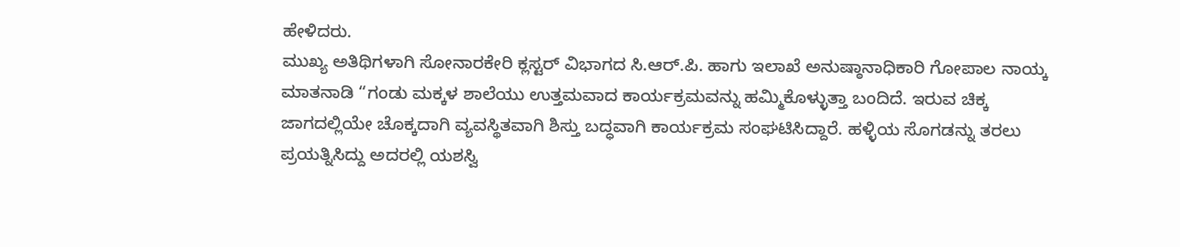ಹೇಳಿದರು.
ಮುಖ್ಯ ಅತಿಥಿಗಳಾಗಿ ಸೋನಾರಕೇರಿ ಕ್ಲಸ್ಟರ್ ವಿಭಾಗದ ಸಿ.ಆರ್.ಪಿ. ಹಾಗು ಇಲಾಖೆ ಅನುಷ್ಠಾನಾಧಿಕಾರಿ ಗೋಪಾಲ ನಾಯ್ಕ ಮಾತನಾಡಿ “ಗಂಡು ಮಕ್ಕಳ ಶಾಲೆಯು ಉತ್ತಮವಾದ ಕಾರ್ಯಕ್ರಮವನ್ನು ಹಮ್ಮಿಕೊಳ್ಳುತ್ತಾ ಬಂದಿದೆ. ಇರುವ ಚಿಕ್ಕ ಜಾಗದಲ್ಲಿಯೇ ಚೊಕ್ಕದಾಗಿ ವ್ಯವಸ್ಥಿತವಾಗಿ ಶಿಸ್ತು ಬದ್ಧವಾಗಿ ಕಾರ್ಯಕ್ರಮ ಸಂಘಟಿಸಿದ್ದಾರೆ. ಹಳ್ಳಿಯ ಸೊಗಡನ್ನು ತರಲು ಪ್ರಯತ್ನಿಸಿದ್ದು ಅದರಲ್ಲಿ ಯಶಸ್ವಿ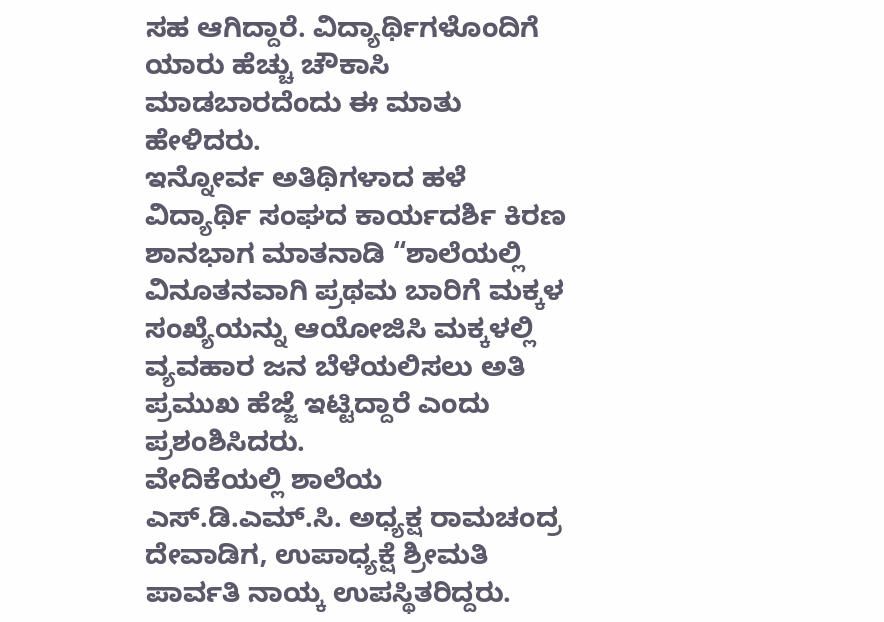ಸಹ ಆಗಿದ್ದಾರೆ. ವಿದ್ಯಾರ್ಥಿಗಳೊಂದಿಗೆ ಯಾರು ಹೆಚ್ಚು ಚೌಕಾಸಿ ಮಾಡಬಾರದೆಂದು ಈ ಮಾತು ಹೇಳಿದರು.
ಇನ್ನೋರ್ವ ಅತಿಥಿಗಳಾದ ಹಳೆ ವಿದ್ಯಾರ್ಥಿ ಸಂಘದ ಕಾರ್ಯದರ್ಶಿ ಕಿರಣ ಶಾನಭಾಗ ಮಾತನಾಡಿ “ಶಾಲೆಯಲ್ಲಿ ವಿನೂತನವಾಗಿ ಪ್ರಥಮ ಬಾರಿಗೆ ಮಕ್ಕಳ ಸಂಖ್ಯೆಯನ್ನು ಆಯೋಜಿಸಿ ಮಕ್ಕಳಲ್ಲಿ ವ್ಯವಹಾರ ಜನ ಬೆಳೆಯಲಿಸಲು ಅತಿ ಪ್ರಮುಖ ಹೆಜ್ಜೆ ಇಟ್ಟಿದ್ದಾರೆ ಎಂದು ಪ್ರಶಂಶಿಸಿದರು.
ವೇದಿಕೆಯಲ್ಲಿ ಶಾಲೆಯ ಎಸ್.ಡಿ.ಎಮ್.ಸಿ. ಅಧ್ಯಕ್ಷ ರಾಮಚಂದ್ರ ದೇವಾಡಿಗ, ಉಪಾಧ್ಯಕ್ಷೆ ಶ್ರೀಮತಿ ಪಾರ್ವತಿ ನಾಯ್ಕ ಉಪಸ್ಥಿತರಿದ್ದರು.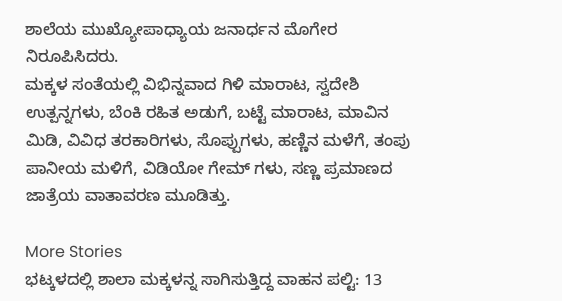ಶಾಲೆಯ ಮುಖ್ಯೋಪಾಧ್ಯಾಯ ಜನಾರ್ಧನ ಮೊಗೇರ ನಿರೂಪಿಸಿದರು.
ಮಕ್ಕಳ ಸಂತೆಯಲ್ಲಿ ವಿಭಿನ್ನವಾದ ಗಿಳಿ ಮಾರಾಟ, ಸ್ವದೇಶಿ ಉತ್ಪನ್ನಗಳು, ಬೆಂಕಿ ರಹಿತ ಅಡುಗೆ, ಬಟ್ಟೆ ಮಾರಾಟ, ಮಾವಿನ ಮಿಡಿ, ವಿವಿಧ ತರಕಾರಿಗಳು, ಸೊಪ್ಪುಗಳು, ಹಣ್ಣಿನ ಮಳೆಗೆ, ತಂಪು ಪಾನೀಯ ಮಳಿಗೆ, ವಿಡಿಯೋ ಗೇಮ್ ಗಳು, ಸಣ್ಣ ಪ್ರಮಾಣದ ಜಾತ್ರೆಯ ವಾತಾವರಣ ಮೂಡಿತ್ತು.

More Stories
ಭಟ್ಕಳದಲ್ಲಿ ಶಾಲಾ ಮಕ್ಕಳನ್ನ ಸಾಗಿಸುತ್ತಿದ್ದ ವಾಹನ ಪಲ್ಟಿ: 13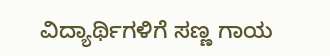ವಿದ್ಯಾರ್ಥಿಗಳಿಗೆ ಸಣ್ಣ ಗಾಯ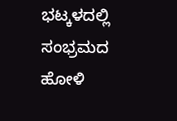ಭಟ್ಕಳದಲ್ಲಿ ಸಂಭ್ರಮದ ಹೋಳಿ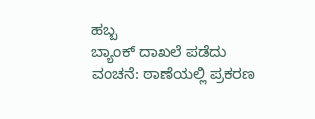ಹಬ್ಬ
ಬ್ಯಾಂಕ್ ದಾಖಲೆ ಪಡೆದು ವಂಚನೆ: ಠಾಣೆಯಲ್ಲಿ ಪ್ರಕರಣ